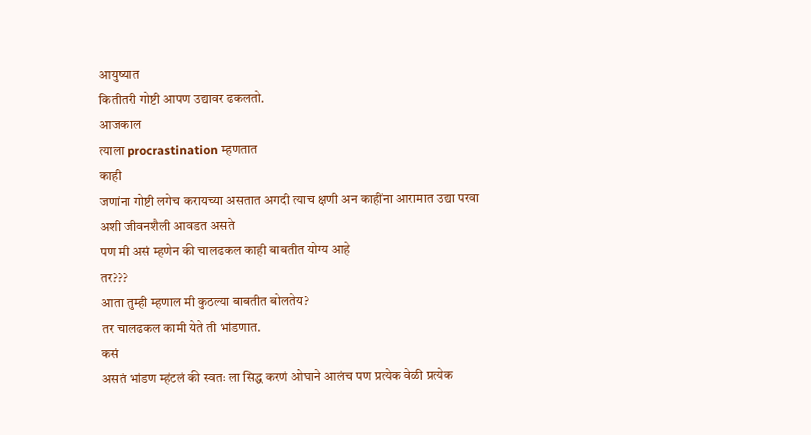आयुष्यात
कितीतरी गोष्टी आपण उद्यावर ढकलतो.
आजकाल
त्याला procrastination म्हणतात
काही
जणांना गोष्टी लगेच करायच्या असतात अगदी त्याच क्षणी अन काहींना आरामात उद्या परवा
अशी जीवनशैली आवडत असते
पण मी असं म्हणेन की चालढकल काही बाबतीत योग्य आहे
तर???
आता तुम्ही म्हणाल मी कुठल्या बाबतीत बोलतेय?
तर चालढकल कामी येते ती भांडणात.
कसं
असतं भांडण म्हंटलं की स्वतः ला सिद्ध करणं ओघाने आलंच पण प्रत्येक वेळी प्रत्येक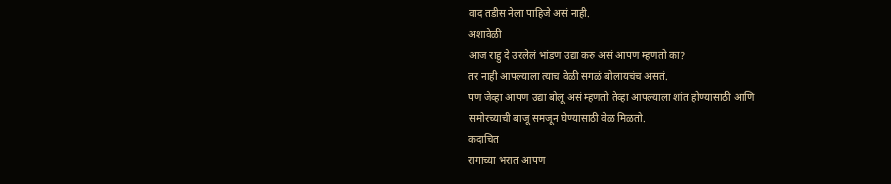वाद तडीस नेला पाहिजे असं नाही.
अशावेळी
आज राहु दे उरलेलं भांडण उद्या करु असं आपण म्हणतो का?
तर नाही आपल्याला त्याच वेळी सगळं बोलायचंच असतं.
पण जेव्हा आपण उद्या बोलू असं म्हणतो तेव्हा आपल्याला शांत होण्यासाठी आणि
समोरच्याची बाजू समजून घेण्यासाठी वेळ मिळतो.
कदाचित
रागाच्या भरात आपण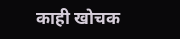काही खोचक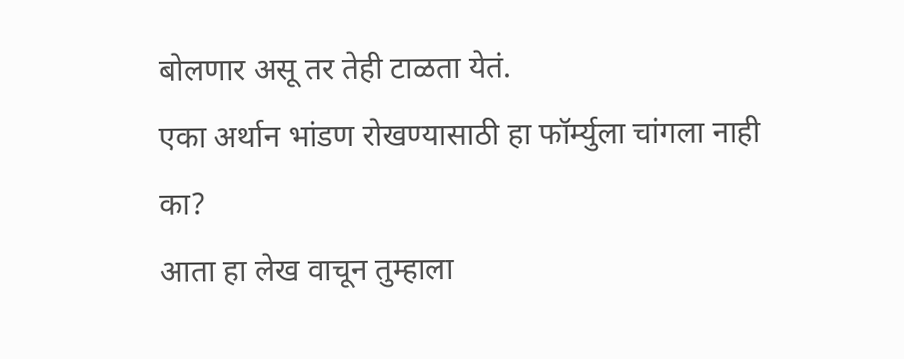बोलणार असू तर तेही टाळता येतं.
एका अर्थान भांडण रोखण्यासाठी हा फॉर्म्युला चांगला नाही
का?
आता हा लेख वाचून तुम्हाला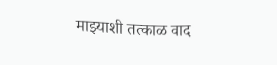माझ्याशी तत्काळ वाद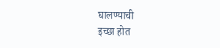घालण्याची
इच्छा होत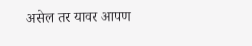असेल तर यावर आपण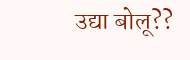उद्या बोलू??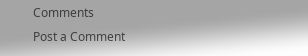Comments
Post a Comment